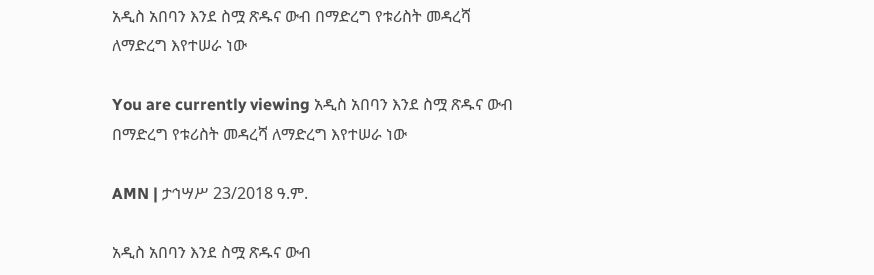አዲስ አበባን እንደ ስሟ ጽዱና ውብ በማድረግ የቱሪስት መዳረሻ ለማድረግ እየተሠራ ነው

You are currently viewing አዲስ አበባን እንደ ስሟ ጽዱና ውብ በማድረግ የቱሪስት መዳረሻ ለማድረግ እየተሠራ ነው

AMN | ታኅሣሥ 23/2018 ዓ.ም.

አዲስ አበባን እንደ ስሟ ጽዱና ውብ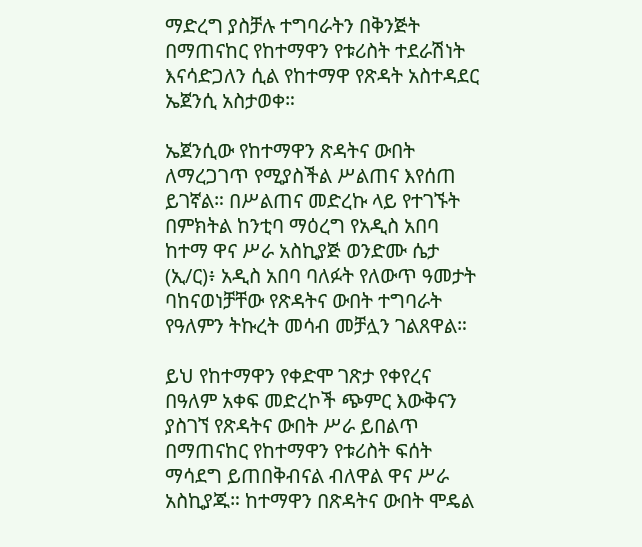ማድረግ ያስቻሉ ተግባራትን በቅንጅት በማጠናከር የከተማዋን የቱሪስት ተደራሽነት እናሳድጋለን ሲል የከተማዋ የጽዳት አስተዳደር ኤጀንሲ አስታወቀ።

ኤጀንሲው የከተማዋን ጽዳትና ውበት ለማረጋገጥ የሚያስችል ሥልጠና እየሰጠ ይገኛል። በሥልጠና መድረኩ ላይ የተገኙት በምክትል ከንቲባ ማዕረግ የአዲስ አበባ ከተማ ዋና ሥራ አስኪያጅ ወንድሙ ሴታ (ኢ/ር)፥ አዲስ አበባ ባለፉት የለውጥ ዓመታት ባከናወነቻቸው የጽዳትና ውበት ተግባራት የዓለምን ትኩረት መሳብ መቻሏን ገልጸዋል።

ይህ የከተማዋን የቀድሞ ገጽታ የቀየረና በዓለም አቀፍ መድረኮች ጭምር እውቅናን ያስገኘ የጽዳትና ውበት ሥራ ይበልጥ በማጠናከር የከተማዋን የቱሪስት ፍሰት ማሳደግ ይጠበቅብናል ብለዋል ዋና ሥራ አስኪያጁ። ከተማዋን በጽዳትና ውበት ሞዴል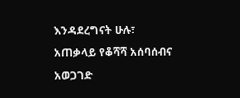እንዳደረግናት ሁሉ፣ አጠቃላይ የቆሻሻ አሰባሰብና አወጋገድ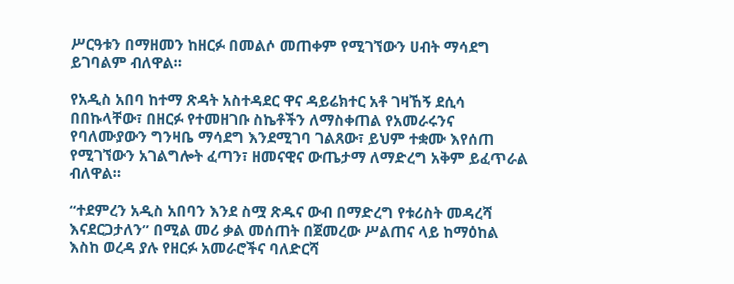ሥርዓቱን በማዘመን ከዘርፉ በመልሶ መጠቀም የሚገኘውን ሀብት ማሳደግ ይገባልም ብለዋል።

የአዲስ አበባ ከተማ ጽዳት አስተዳደር ዋና ዳይሬክተር አቶ ገዛኸኝ ደሲሳ በበኩላቸው፣ በዘርፉ የተመዘገቡ ስኬቶችን ለማስቀጠል የአመራሩንና የባለሙያውን ግንዛቤ ማሳደግ እንደሚገባ ገልጸው፣ ይህም ተቋሙ እየሰጠ የሚገኘውን አገልግሎት ፈጣን፣ ዘመናዊና ውጤታማ ለማድረግ አቅም ይፈጥራል ብለዋል።

“ተደምረን አዲስ አበባን እንደ ስሟ ጽዱና ውብ በማድረግ የቱሪስት መዳረሻ እናደርጋታለን” በሚል መሪ ቃል መሰጠት በጀመረው ሥልጠና ላይ ከማዕከል እስከ ወረዳ ያሉ የዘርፉ አመራሮችና ባለድርሻ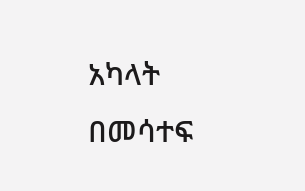አካላት በመሳተፍ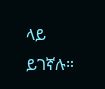ላይ ይገኛሉ።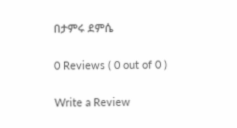በታምሩ ደምሴ

0 Reviews ( 0 out of 0 )

Write a Review